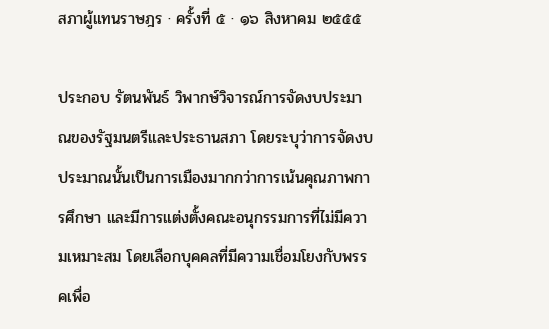สภาผู้แทนราษฎร · ครั้งที่ ๕ · ๑๖ สิงหาคม ๒๕๕๕

ประกอบ รัตนพันธ์ วิพากษ์วิจารณ์การจัดงบประมาณของรัฐมนตรีและประธานสภา โดยระบุว่าการจัดงบประมาณนั้นเป็นการเมืองมากกว่าการเน้นคุณภาพการศึกษา และมีการแต่งตั้งคณะอนุกรรมการที่ไม่มีความเหมาะสม โดยเลือกบุคคลที่มีความเชื่อมโยงกับพรรคเพื่อ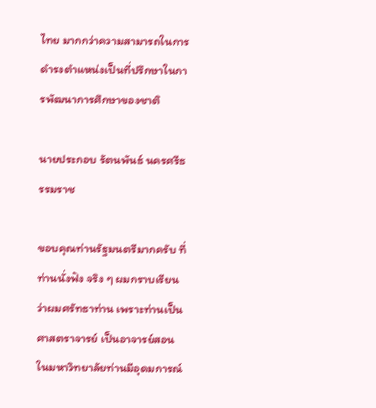ไทย มากกว่าความสามารถในการดํารงตําแหน่งเป็นที่ปรึกษาในการพัฒนาการศึกษาของชาติ

นายประกอบ รัตนพันธ์ นครศรีธรรมราช

ขอบคุณท่านรัฐมนตรีมากครับ ที่ท่านนั่งฟัง จริง ๆ ผมกราบเรียนว่าผมศรัทธาท่าน เพราะท่านเป็นศาสตราจารย์ เป็นอาจารย์สอนในมหาวิทยาลัยท่านมีอุดมการณ์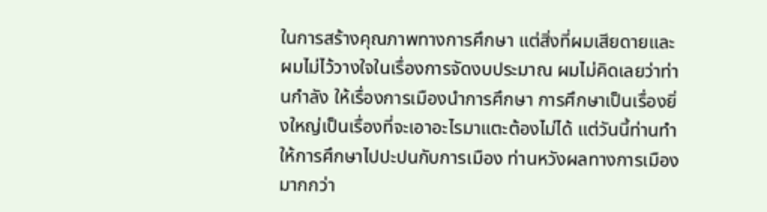ในการสร้างคุณภาพทางการศึกษา แต่สิ่งที่ผมเสียดายและผมไม่ไว้วางใจในเรื่องการจัดงบประมาณ ผมไม่คิดเลยว่าท่านกําลัง ให้เรื่องการเมืองนําการศึกษา การศึกษาเป็นเรื่องยิ่งใหญ่เป็นเรื่องที่จะเอาอะไรมาแตะต้องไม่ได้ แต่วันนี้ท่านทําให้การศึกษาไปปะปนกับการเมือง ท่านหวังผลทางการเมืองมากกว่า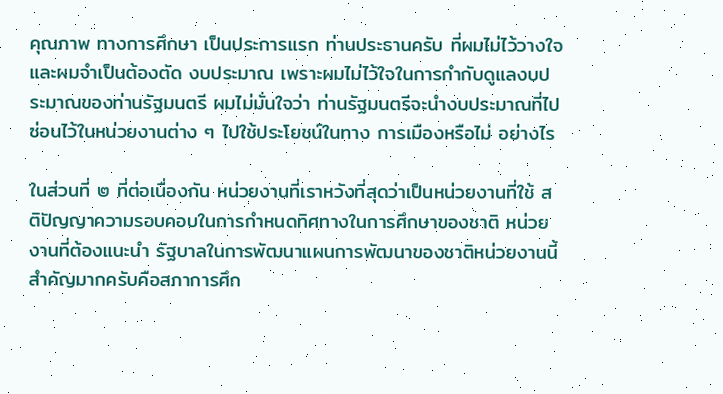คุณภาพ ทางการศึกษา เป็นประการแรก ท่านประธานครับ ที่ผมไม่ไว้วางใจและผมจําเป็นต้องตัด งบประมาณ เพราะผมไม่ไว้ใจในการกํากับดูแลงบประมาณของท่านรัฐมนตรี ผมไม่มั่นใจว่า ท่านรัฐมนตรีจะนํางบประมาณที่ไปซ่อนไว้ในหน่วยงานต่าง ๆ ไปใช้ประโยชน์ในทาง การเมืองหรือไม่ อย่างไร

ในส่วนที่ ๒ ที่ต่อเนื่องกัน หน่วยงานที่เราหวังที่สุดว่าเป็นหน่วยงานที่ใช้ สติปัญญาความรอบคอบในการกําหนดทิศทางในการศึกษาของชาติ หน่วยงานที่ต้องแนะนํา รัฐบาลในการพัฒนาแผนการพัฒนาของชาติหน่วยงานนี้สําคัญมากครับคือสภาการศึก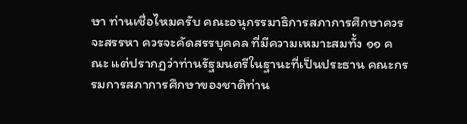ษา ท่านเชื่อไหมครับ คณะอนุกรรมาธิการสภาการศึกษาควรจะสรรหา ควรจะคัดสรรบุคคล ที่มีความเหมาะสมทั้ง ๑๑ คณะ แต่ปรากฏว่าท่านรัฐมนตรีในฐานะที่เป็นประธาน คณะกรรมการสภาการศึกษาของชาติท่าน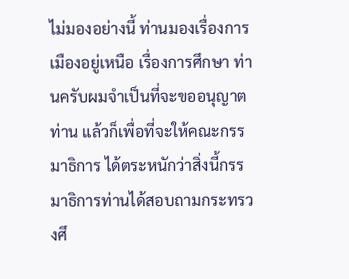ไม่มองอย่างนี้ ท่านมองเรื่องการเมืองอยู่เหนือ เรื่องการศึกษา ท่านครับผมจําเป็นที่จะขออนุญาตท่าน แล้วก็เพื่อที่จะให้คณะกรรมาธิการ ได้ตระหนักว่าสิ่งนี้กรรมาธิการท่านได้สอบถามกระทรวงศึ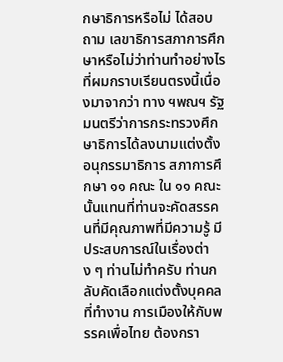กษาธิการหรือไม่ ได้สอบถาม เลขาธิการสภาการศึกษาหรือไม่ว่าท่านทําอย่างไร ที่ผมกราบเรียนตรงนี้เนื่องมาจากว่า ทาง ฯพณฯ รัฐมนตรีว่าการกระทรวงศึกษาธิการได้ลงนามแต่งตั้งอนุกรรมาธิการ สภาการศึกษา ๑๑ คณะ ใน ๑๑ คณะนั้นแทนที่ท่านจะคัดสรรคนที่มีคุณภาพที่มีความรู้ มีประสบการณ์ในเรื่องต่าง ๆ ท่านไม่ทําครับ ท่านกลับคัดเลือกแต่งตั้งบุคคลที่ทํางาน การเมืองให้กับพรรคเพื่อไทย ต้องกรา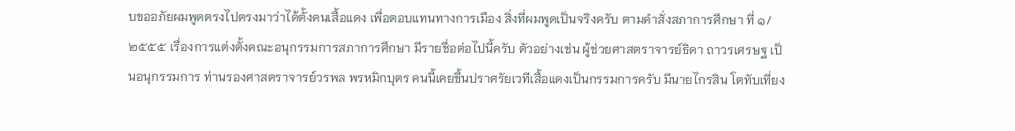บขออภัยผมพูดตรงไปตรงมาว่าได้ตั้งคนเสื้อแดง เพื่อตอบแทนทางการเมือง สิ่งที่ผมพูดเป็นจริงครับ ตามคําสั่งสภาการศึกษา ที่ ๑/๒๕๕๕ เรื่องการแต่งตั้งคณะอนุกรรมการสภาการศึกษา มีรายชื่อต่อไปนี้ครับ ตัวอย่างเช่น ผู้ช่วยศาสตราจารย์ธิดา ถาวรเศรษฐ เป็นอนุกรรมการ ท่านรองศาสตราจารย์วรพล พรหมิกบุตร คนนี้เคยขึ้นปราศรัยเวทีเสื้อแดงเป็นกรรมการครับ มีนายไกรสิน โตทับเที่ยง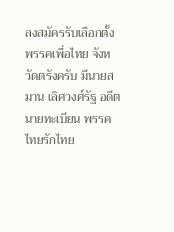ลงสมัครรับเลือกตั้งพรรคเพื่อไทย จังหวัดตรังครับ มีนายสมาน เลิศวงศ์รัฐ อดีตนายทะเบียน พรรคไทยรักไทย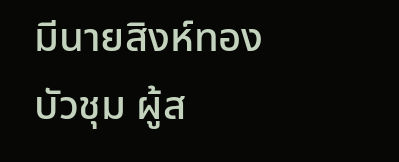มีนายสิงห์ทอง บัวชุม ผู้ส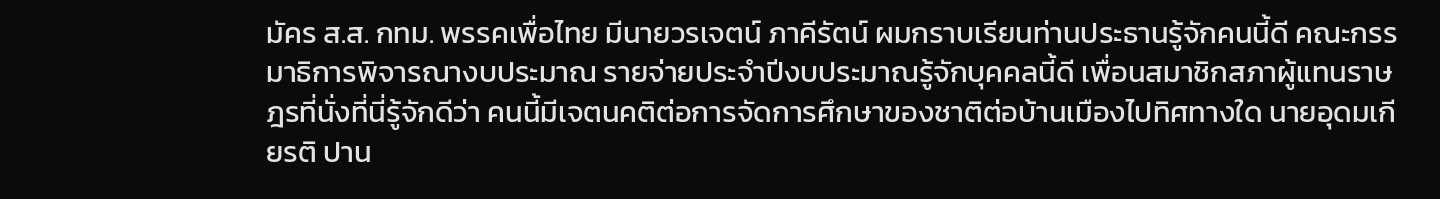มัคร ส.ส. กทม. พรรคเพื่อไทย มีนายวรเจตน์ ภาคีรัตน์ ผมกราบเรียนท่านประธานรู้จักคนนี้ดี คณะกรรมาธิการพิจารณางบประมาณ รายจ่ายประจําปีงบประมาณรู้จักบุคคลนี้ดี เพื่อนสมาชิกสภาผู้แทนราษฎรที่นั่งที่นี่รู้จักดีว่า คนนี้มีเจตนคติต่อการจัดการศึกษาของชาติต่อบ้านเมืองไปทิศทางใด นายอุดมเกียรติ ปาน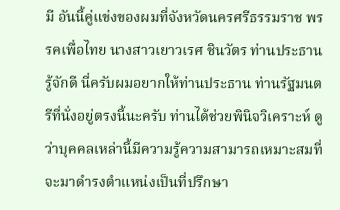มี อันนี้คู่แข่งของผมที่จังหวัดนครศรีธรรมราช พรรคเพื่อไทย นางสาวเยาวเรศ ชินวัตร ท่านประธานรู้จักดี นี่ครับผมอยากให้ท่านประธาน ท่านรัฐมนตรีที่นั่งอยู่ตรงนี้นะครับ ท่านได้ช่วยพินิจวิเคราะห์ ดูว่าบุคคลเหล่านี้มีความรู้ความสามารถเหมาะสมที่จะมาดํารงตําแหน่งเป็นที่ปรึกษา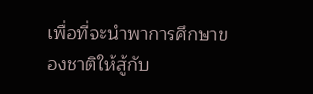เพื่อที่จะนําพาการศึกษาของชาติให้สู้กับ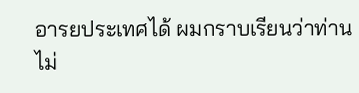อารยประเทศได้ ผมกราบเรียนว่าท่านไม่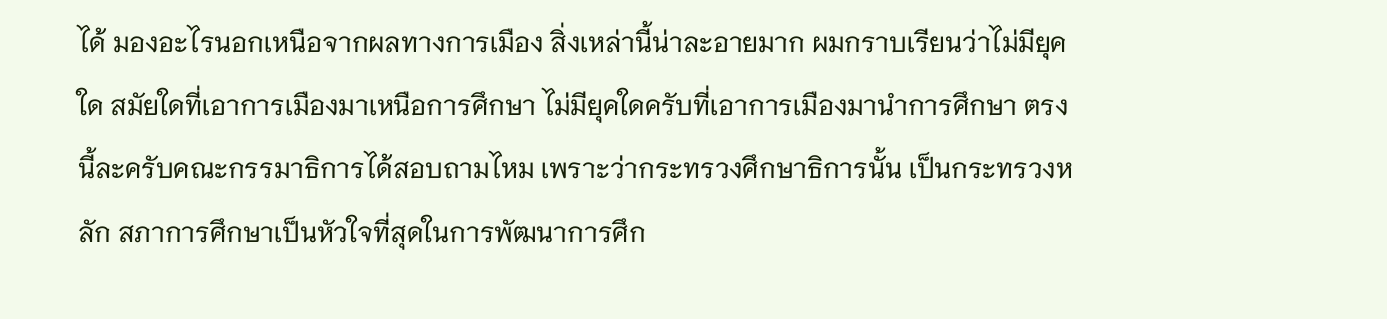ได้ มองอะไรนอกเหนือจากผลทางการเมือง สิ่งเหล่านี้น่าละอายมาก ผมกราบเรียนว่าไม่มียุคใด สมัยใดที่เอาการเมืองมาเหนือการศึกษา ไม่มียุคใดครับที่เอาการเมืองมานําการศึกษา ตรงนี้ละครับคณะกรรมาธิการได้สอบถามไหม เพราะว่ากระทรวงศึกษาธิการนั้น เป็นกระทรวงหลัก สภาการศึกษาเป็นหัวใจที่สุดในการพัฒนาการศึก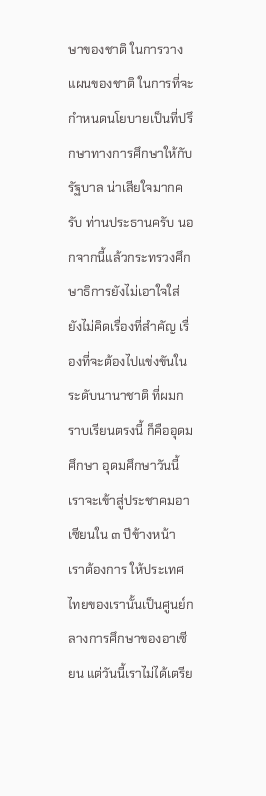ษาของชาติ ในการวางแผนของชาติ ในการที่จะกําหนดนโยบายเป็นที่ปรึกษาทางการศึกษาให้กับรัฐบาล น่าเสียใจมากครับ ท่านประธานครับ นอกจากนี้แล้วกระทรวงศึกษาธิการยังไม่เอาใจใส่ ยังไม่คิดเรื่องที่สําคัญ เรื่องที่จะต้องไปแข่งขันในระดับนานาชาติ ที่ผมกราบเรียนตรงนี้ ก็คืออุดมศึกษา อุดมศึกษาวันนี้เราจะเข้าสู่ประชาคมอาเซียนใน ๓ ปีข้างหน้า เราต้องการ ให้ประเทศไทยของเรานั้นเป็นศูนย์กลางการศึกษาของอาเซียน แต่วันนี้เราไม่ได้เตรีย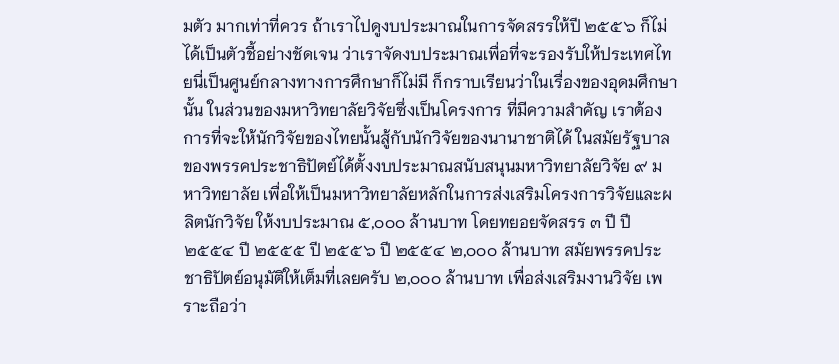มตัว มากเท่าที่ควร ถ้าเราไปดูงบประมาณในการจัดสรรให้ปี ๒๕๕๖ ก็ไม่ได้เป็นตัวชี้อย่างชัดเจน ว่าเราจัดงบประมาณเพื่อที่จะรองรับให้ประเทศไทยนี่เป็นศูนย์กลางทางการศึกษาก็ไม่มี ก็กราบเรียนว่าในเรื่องของอุดมศึกษานั้น ในส่วนของมหาวิทยาลัยวิจัยซึ่งเป็นโครงการ ที่มีความสําคัญ เราต้องการที่จะให้นักวิจัยของไทยนั้นสู้กับนักวิจัยของนานาชาติได้ ในสมัยรัฐบาลของพรรคประชาธิปัตย์ได้ตั้งงบประมาณสนับสนุนมหาวิทยาลัยวิจัย ๙ มหาวิทยาลัย เพื่อให้เป็นมหาวิทยาลัยหลักในการส่งเสริมโครงการวิจัยและผลิตนักวิจัย ให้งบประมาณ ๕,๐๐๐ ล้านบาท โดยทยอยจัดสรร ๓ ปี ปี ๒๕๕๔ ปี ๒๕๕๕ ปี ๒๕๕๖ ปี ๒๕๕๔ ๒,๐๐๐ ล้านบาท สมัยพรรคประชาธิปัตย์อนุมัติให้เต็มที่เลยครับ ๒,๐๐๐ ล้านบาท เพื่อส่งเสริมงานวิจัย เพราะถือว่า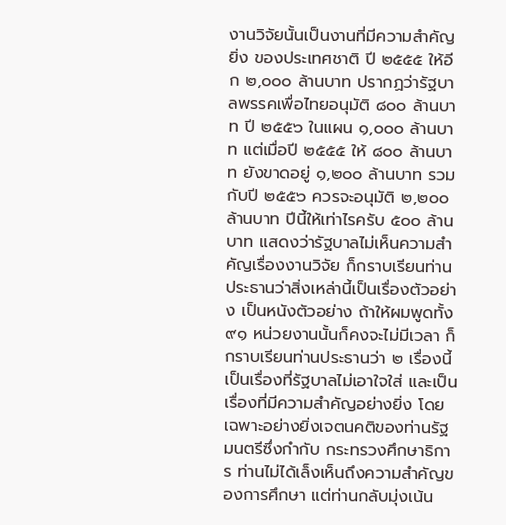งานวิจัยนั้นเป็นงานที่มีความสําคัญยิ่ง ของประเทศชาติ ปี ๒๕๕๕ ให้อีก ๒,๐๐๐ ล้านบาท ปรากฏว่ารัฐบาลพรรคเพื่อไทยอนุมัติ ๘๐๐ ล้านบาท ปี ๒๕๕๖ ในแผน ๑,๐๐๐ ล้านบาท แต่เมื่อปี ๒๕๕๕ ให้ ๘๐๐ ล้านบาท ยังขาดอยู่ ๑,๒๐๐ ล้านบาท รวมกับปี ๒๕๕๖ ควรจะอนุมัติ ๒,๒๐๐ ล้านบาท ปีนี้ให้เท่าไรครับ ๕๐๐ ล้านบาท แสดงว่ารัฐบาลไม่เห็นความสําคัญเรื่องงานวิจัย ก็กราบเรียนท่านประธานว่าสิ่งเหล่านี้เป็นเรื่องตัวอย่าง เป็นหนังตัวอย่าง ถ้าให้ผมพูดทั้ง ๙๑ หน่วยงานนั้นก็คงจะไม่มีเวลา ก็กราบเรียนท่านประธานว่า ๒ เรื่องนี้เป็นเรื่องที่รัฐบาลไม่เอาใจใส่ และเป็นเรื่องที่มีความสําคัญอย่างยิ่ง โดยเฉพาะอย่างยิ่งเจตนคติของท่านรัฐมนตรีซึ่งกํากับ กระทรวงศึกษาธิการ ท่านไม่ได้เล็งเห็นถึงความสําคัญของการศึกษา แต่ท่านกลับมุ่งเน้น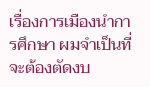เรื่องการเมืองนําการศึกษา ผมจําเป็นที่จะต้องตัดงบ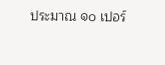ประมาณ ๑๐ เปอร์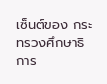เซ็นต์ของ กระทรวงศึกษาธิการ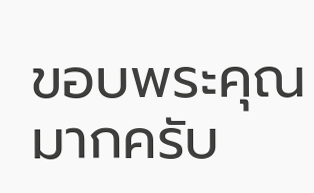ขอบพระคุณมากครับ